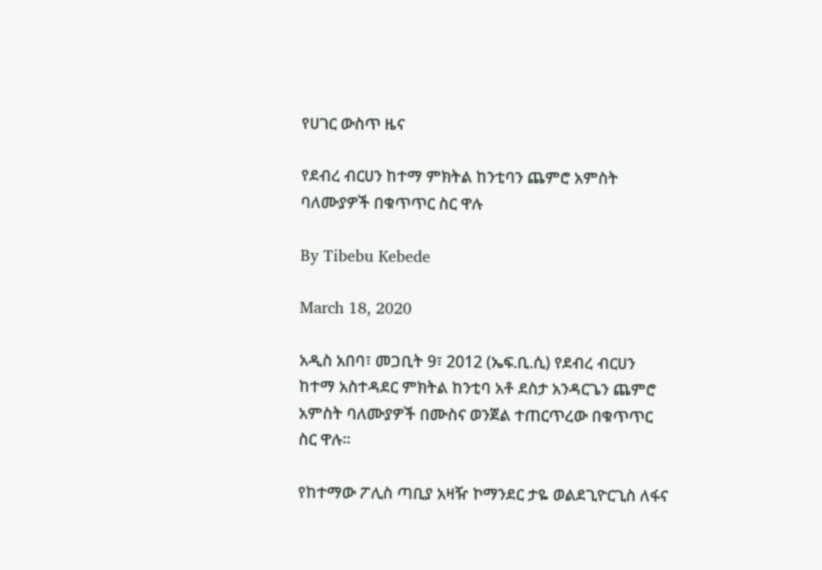የሀገር ውስጥ ዜና

የደብረ ብርሀን ከተማ ምክትል ከንቲባን ጨምሮ አምስት ባለሙያዎች በቁጥጥር ስር ዋሉ

By Tibebu Kebede

March 18, 2020

አዲስ አበባ፣ መጋቢት 9፣ 2012 (ኤፍ.ቢ.ሲ) የደብረ ብርሀን ከተማ አስተዳደር ምክትል ከንቲባ አቶ ደስታ አንዳርጌን ጨምሮ አምስት ባለሙያዎች በሙስና ወንጀል ተጠርጥረው በቁጥጥር ስር ዋሉ።

የከተማው ፖሊስ ጣቢያ አዛዥ ኮማንደር ታዬ ወልደጊዮርጊስ ለፋና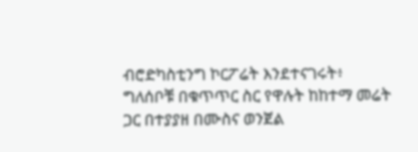ብሮድካስቲንግ ኮርፖሬት እንደተናገሩት፥ ግለሰቦቹ በቁጥጥር ስር የዋሉት ከከተማ መሬት ጋር በተያያዘ በሙስና ወንጀል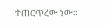ተጠርጥረው ነው።